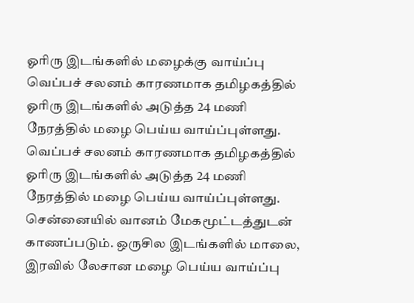ஓரிரு இடங்களில் மழைக்கு வாய்ப்பு
வெப்பச் சலனம் காரணமாக தமிழகத்தில் ஓரிரு இடங்களில் அடுத்த 24 மணி நேரத்தில் மழை பெய்ய வாய்ப்புள்ளது.
வெப்பச் சலனம் காரணமாக தமிழகத்தில் ஓரிரு இடங்களில் அடுத்த 24 மணி நேரத்தில் மழை பெய்ய வாய்ப்புள்ளது.
சென்னையில் வானம் மேகமூட்டத்துடன் காணப்படும். ஒருசில இடங்களில் மாலை, இரவில் லேசான மழை பெய்ய வாய்ப்பு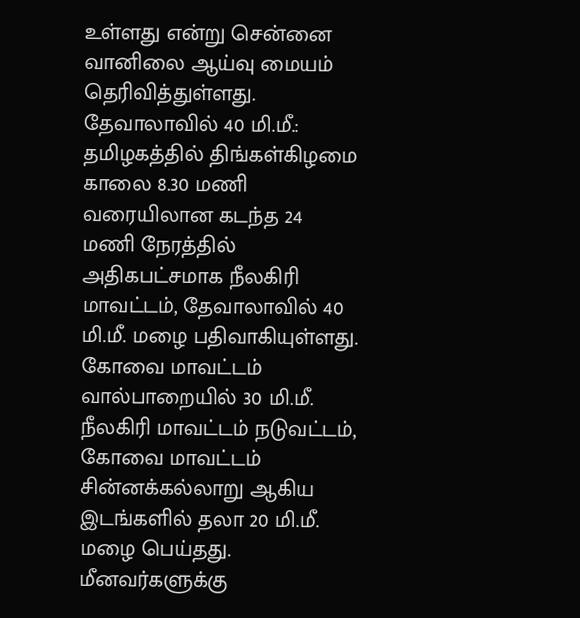உள்ளது என்று சென்னை வானிலை ஆய்வு மையம் தெரிவித்துள்ளது.
தேவாலாவில் 40 மி.மீ.: தமிழகத்தில் திங்கள்கிழமை காலை 8.30 மணி வரையிலான கடந்த 24 மணி நேரத்தில் அதிகபட்சமாக நீலகிரி மாவட்டம், தேவாலாவில் 40 மி.மீ. மழை பதிவாகியுள்ளது. கோவை மாவட்டம் வால்பாறையில் 30 மி.மீ. நீலகிரி மாவட்டம் நடுவட்டம், கோவை மாவட்டம் சின்னக்கல்லாறு ஆகிய இடங்களில் தலா 20 மி.மீ. மழை பெய்தது.
மீனவர்களுக்கு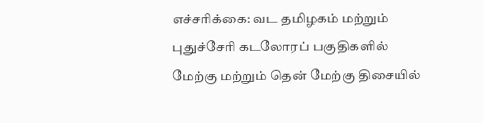எச்சரிக்கை: வட தமிழகம் மற்றும் புதுச்சேரி கடலோரப் பகுதிகளில் மேற்கு மற்றும் தென் மேற்கு திசையில்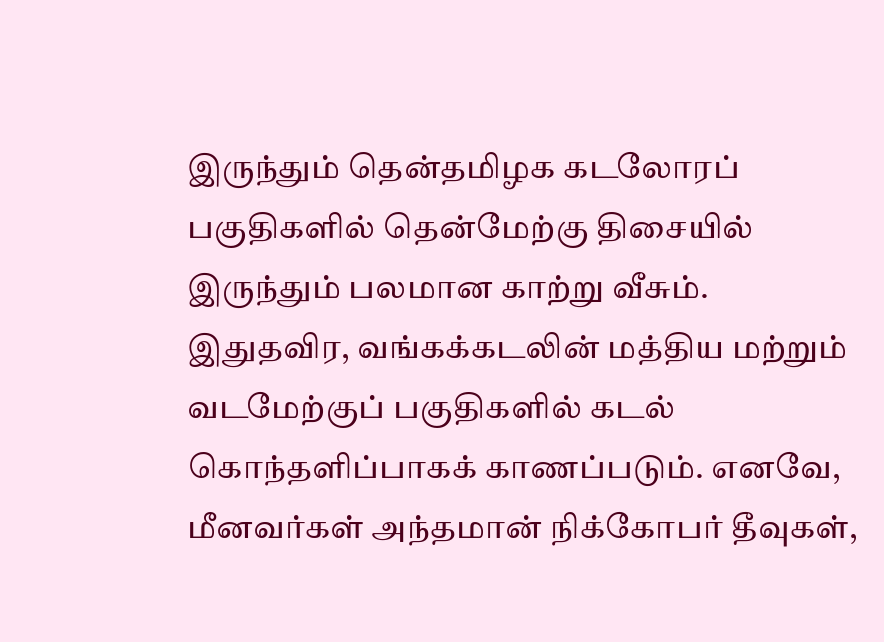இருந்தும் தென்தமிழக கடலோரப் பகுதிகளில் தென்மேற்கு திசையில் இருந்தும் பலமான காற்று வீசும். இதுதவிர, வங்கக்கடலின் மத்திய மற்றும் வடமேற்குப் பகுதிகளில் கடல் கொந்தளிப்பாகக் காணப்படும். எனவே, மீனவர்கள் அந்தமான் நிக்கோபர் தீவுகள்,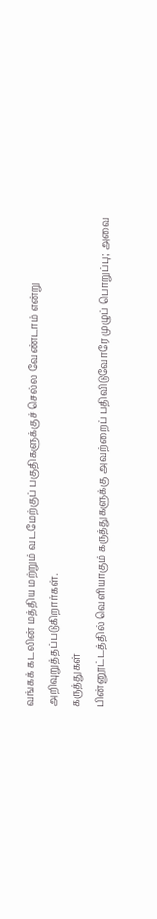வங்கக் கடலின் மத்திய மற்றும் வடமேற்குப் பகுதிகளுக்குச் செல்ல வேண்டாம் என்று அறிவுறுத்தப்படுகிறார்கள்.
கருத்துகள்
பின்னூட்டத்தில் வெளியாகும் கருத்துகளுக்கு அவற்றைப் பதிவிடுவோரே முழுப் பொறுப்பு; அவை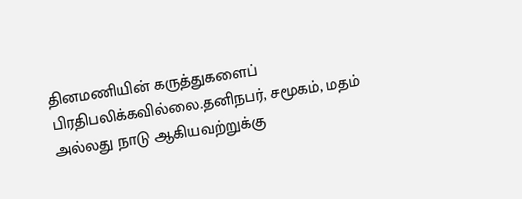தினமணியின் கருத்துகளைப் பிரதிபலிக்கவில்லை.தனிநபர், சமூகம், மதம் அல்லது நாடு ஆகியவற்றுக்கு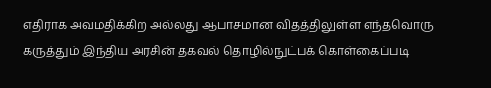எதிராக அவமதிக்கிற அல்லது ஆபாசமான விதத்திலுள்ள எந்தவொரு கருத்தும் இந்திய அரசின் தகவல் தொழில்நுட்பக் கொள்கைப்படி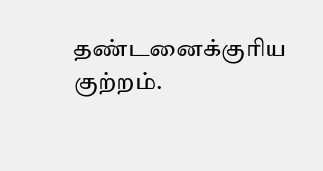தண்டனைக்குரிய குற்றம்.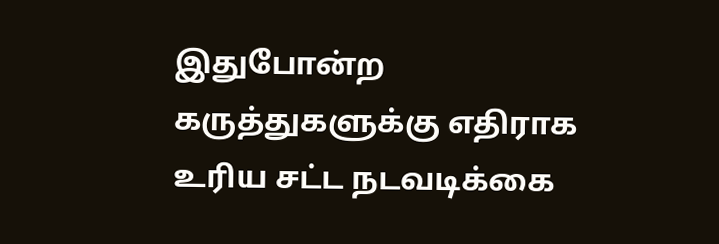இதுபோன்ற கருத்துகளுக்கு எதிராக உரிய சட்ட நடவடிக்கை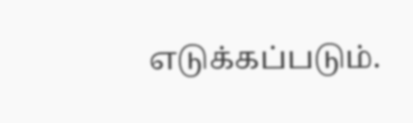எடுக்கப்படும்.